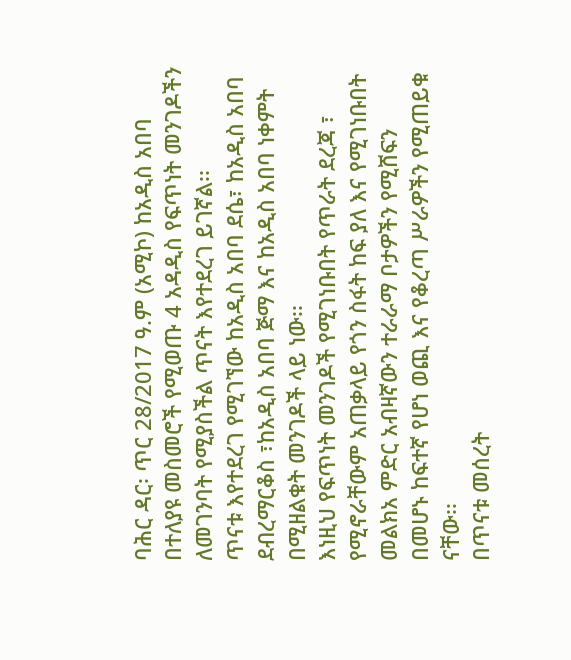ባሕር ዳር፡ ጥር 28/2017 ዓ.ም (አሚኮ) ከአዲስ አበባ በተለያዩ መስመሮች የሚወጡ 4 አዳዲስ የፍጥነት መንገዶችን ለመገንባት የሚያስችል ጥናት እየተደረገ ይገኛል፡፡
ጥናቱ እየተደረገ የሚገኘው ከአዲስ አበባ ደሴ፣ ከአዲስ አበባ ደብረማርቆስ ፣ከአዲስ አበባ ጅማ እና ከአዲስ አበባ ነቀምት በሚዘልቁት መንገዶች ላይ ነው፡፡
እነዚህ የፍጥነት መንገዶች የሚገነቡበት የጥራት ደረጃ ፣ የሚኖራቸውም አጠቃላይ የጎን ስፋት ከፍ ያለ እና የሚገነቡበት መልክአ ምድር አብዛኛውን ተራራማ ቦታዎችን የሚሸፍን በመሆኑ ከፍተኛ የሆነ ወጪ እና የቆረጣ ሥራዎችን የሚጠይቁ ናቸው፡፡
በጥናቱ መሰረት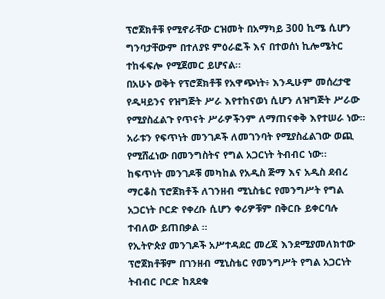ፕሮጀክቶቹ የሚኖራቸው ርዝመት በአማካይ 300 ኪሜ ሲሆን ግንባታቸውም በተለያዩ ምዕራፎች እና በተወሰነ ኪሎሜትር ተከፋፍሎ የሚጀመር ይሆናል፡፡
በአሁኑ ወቅት የፕሮጀክቶቹ የአዋጭነት፥ እንዲሁም መሰረታዊ የዲዛይንና የዝግጅት ሥራ እየተከናወነ ሲሆን ለዝግጅት ሥራው የሚያስፈልጉ የጥናት ሥራዎችንም ለማጠናቀቅ እየተሠራ ነው።
አራቱን የፍጥነት መንገዶች ለመገንባት የሚያስፈልገው ወጪ የሚሸፈነው በመንግስትና የግል አጋርነት ትብብር ነው፡፡
ከፍጥነት መንገዶቹ መካከል የአዲስ ጅማ እና አዲስ ደብረ ማርቆስ ፕሮጀክቶች ለገንዘብ ሚኒስቴር የመንግሥት የግል አጋርነት ቦርድ የቀረቡ ሲሆን ቀሪዎቹም በቅርቡ ይቀርባሉ ተብለው ይጠበቃል ።
የኢትዮጵያ መንገዶች አሥተዳደር መረጃ እንደሚያመለክተው ፕሮጀክቶቹም በገንዘብ ሚኒስቴር የመንግሥት የግል አጋርነት ትብብር ቦርድ ከጸደቁ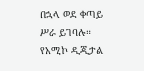በኋላ ወደ ቀጣይ ሥራ ይገባሉ።
የአሚኮ ዲጂታል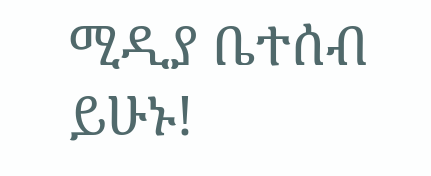ሚዲያ ቤተሰብ ይሁኑ!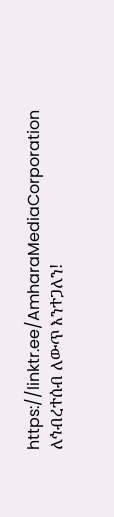https://linktr.ee/AmharaMediaCorporation
ለኅብረተሰብ ለውጥ እንተጋለን!